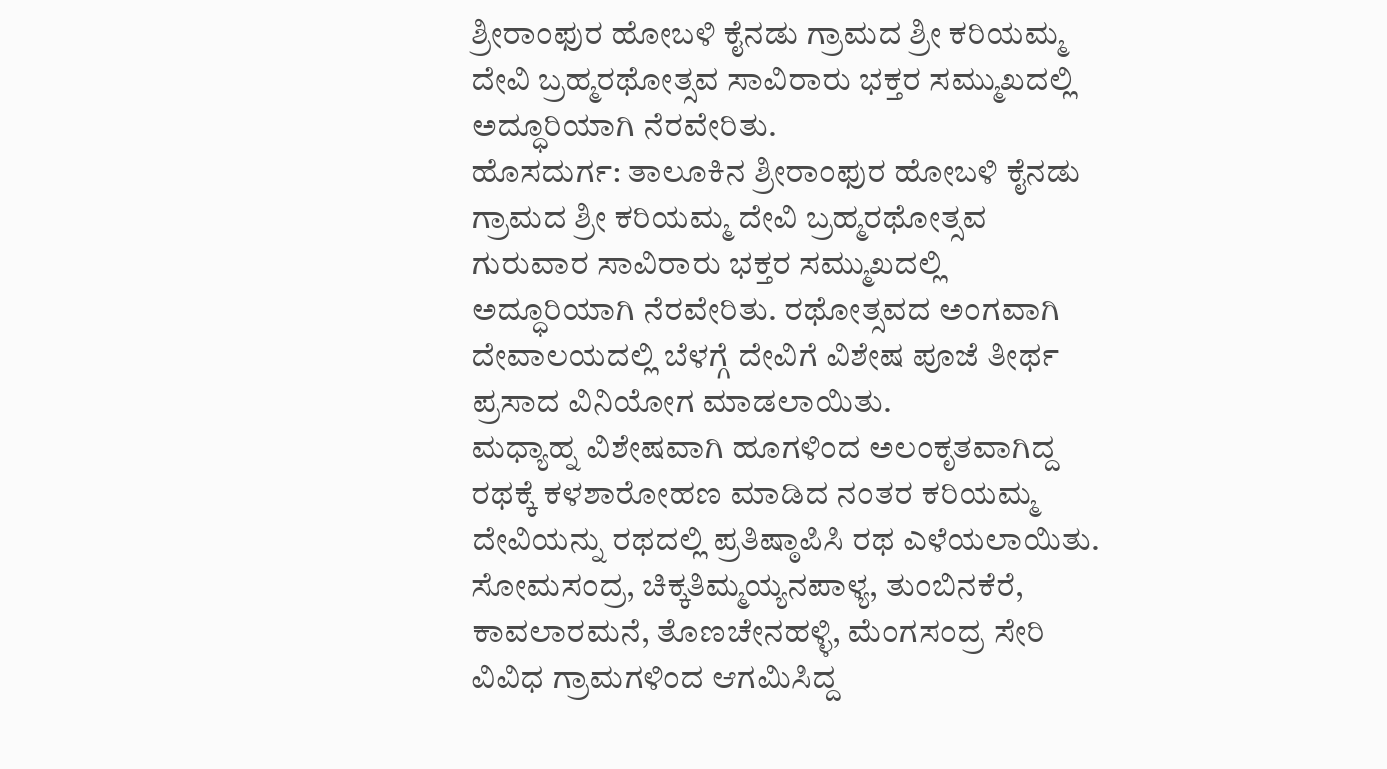ಶ್ರೀರಾಂಫುರ ಹೋಬಳಿ ಕೈನಡು ಗ್ರಾಮದ ಶ್ರೀ ಕರಿಯಮ್ಮ ದೇವಿ ಬ್ರಹ್ಮರಥೋತ್ಸವ ಸಾವಿರಾರು ಭಕ್ತರ ಸಮ್ಮುಖದಲ್ಲಿ ಅದ್ಧೂರಿಯಾಗಿ ನೆರವೇರಿತು.
ಹೊಸದುರ್ಗ: ತಾಲೂಕಿನ ಶ್ರೀರಾಂಫುರ ಹೋಬಳಿ ಕೈನಡು ಗ್ರಾಮದ ಶ್ರೀ ಕರಿಯಮ್ಮ ದೇವಿ ಬ್ರಹ್ಮರಥೋತ್ಸವ ಗುರುವಾರ ಸಾವಿರಾರು ಭಕ್ತರ ಸಮ್ಮುಖದಲ್ಲಿ ಅದ್ಧೂರಿಯಾಗಿ ನೆರವೇರಿತು. ರಥೋತ್ಸವದ ಅಂಗವಾಗಿ ದೇವಾಲಯದಲ್ಲಿ ಬೆಳಗ್ಗೆ ದೇವಿಗೆ ವಿಶೇಷ ಪೂಜೆ ತೀರ್ಥ ಪ್ರಸಾದ ವಿನಿಯೋಗ ಮಾಡಲಾಯಿತು.
ಮಧ್ಯಾಹ್ನ ವಿಶೇಷವಾಗಿ ಹೂಗಳಿಂದ ಅಲಂಕೃತವಾಗಿದ್ದ ರಥಕ್ಕೆ ಕಳಶಾರೋಹಣ ಮಾಡಿದ ನಂತರ ಕರಿಯಮ್ಮ ದೇವಿಯನ್ನು ರಥದಲ್ಲಿ ಪ್ರತಿಷ್ಠಾಪಿಸಿ ರಥ ಎಳೆಯಲಾಯಿತು. ಸೋಮಸಂದ್ರ, ಚಿಕ್ಕತಿಮ್ಮಯ್ಯನಪಾಳ್ಯ, ತುಂಬಿನಕೆರೆ, ಕಾವಲಾರಮನೆ, ತೊಣಚೇನಹಳ್ಳಿ, ಮೆಂಗಸಂದ್ರ ಸೇರಿ ವಿವಿಧ ಗ್ರಾಮಗಳಿಂದ ಆಗಮಿಸಿದ್ದ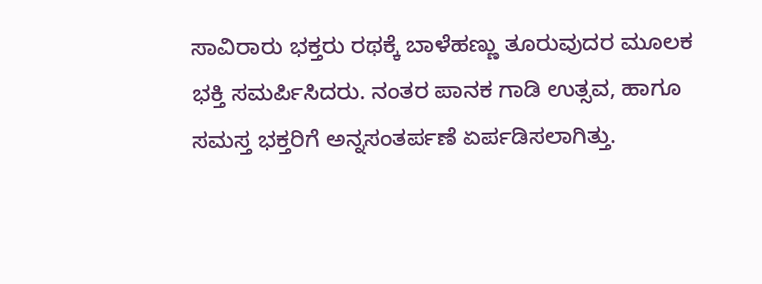ಸಾವಿರಾರು ಭಕ್ತರು ರಥಕ್ಕೆ ಬಾಳೆಹಣ್ಣು ತೂರುವುದರ ಮೂಲಕ ಭಕ್ತಿ ಸಮರ್ಪಿಸಿದರು. ನಂತರ ಪಾನಕ ಗಾಡಿ ಉತ್ಸವ, ಹಾಗೂ ಸಮಸ್ತ ಭಕ್ತರಿಗೆ ಅನ್ನಸಂತರ್ಪಣೆ ಏರ್ಪಡಿಸಲಾಗಿತ್ತು.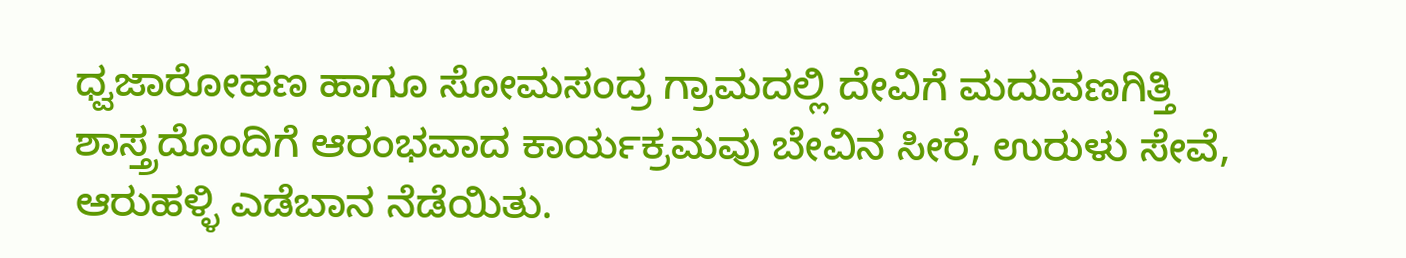ಧ್ವಜಾರೋಹಣ ಹಾಗೂ ಸೋಮಸಂದ್ರ ಗ್ರಾಮದಲ್ಲಿ ದೇವಿಗೆ ಮದುವಣಗಿತ್ತಿ ಶಾಸ್ತ್ರದೊಂದಿಗೆ ಆರಂಭವಾದ ಕಾರ್ಯಕ್ರಮವು ಬೇವಿನ ಸೀರೆ, ಉರುಳು ಸೇವೆ, ಆರುಹಳ್ಳಿ ಎಡೆಬಾನ ನೆಡೆಯಿತು.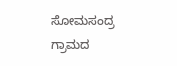ಸೋಮಸಂದ್ರ ಗ್ರಾಮದ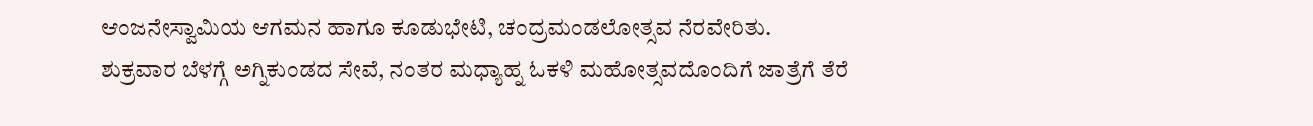ಆಂಜನೇಸ್ವಾಮಿಯ ಆಗಮನ ಹಾಗೂ ಕೂಡುಭೇಟಿ, ಚಂದ್ರಮಂಡಲೋತ್ಸವ ನೆರವೇರಿತು.
ಶುಕ್ರವಾರ ಬೆಳಗ್ಗೆ ಅಗ್ನಿಕುಂಡದ ಸೇವೆ, ನಂತರ ಮಧ್ಯಾಹ್ನ ಓಕಳಿ ಮಹೋತ್ಸವದೊಂದಿಗೆ ಜಾತ್ರೆಗೆ ತೆರೆ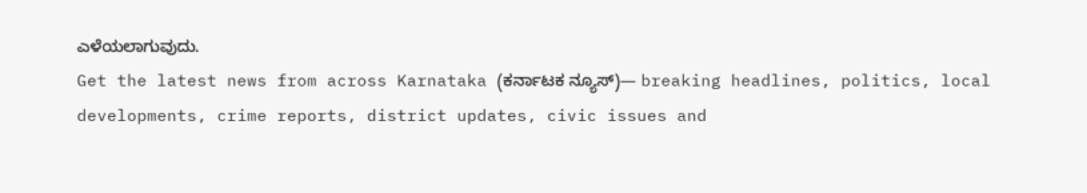ಎಳೆಯಲಾಗುವುದು.
Get the latest news from across Karnataka (ಕರ್ನಾಟಕ ನ್ಯೂಸ್)— breaking headlines, politics, local developments, crime reports, district updates, civic issues and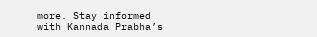more. Stay informed with Kannada Prabha’s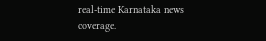real‑time Karnataka news coverage.